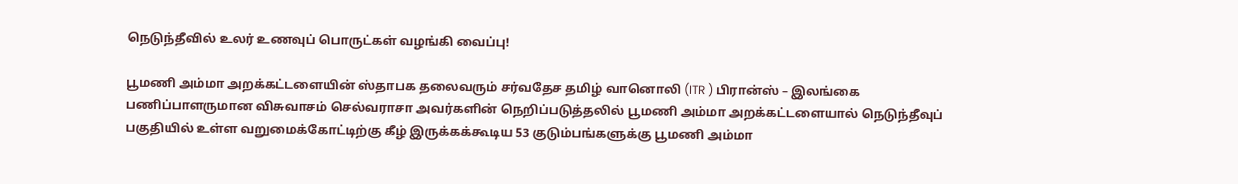நெடுந்தீவில் உலர் உணவுப் பொருட்கள் வழங்கி வைப்பு!

பூமணி அம்மா அறக்கட்டளையின் ஸ்தாபக தலைவரும் சர்வதேச தமிழ் வானொலி (ITR ) பிரான்ஸ் – இலங்கை பணிப்பாளருமான விசுவாசம் செல்வராசா அவர்களின் நெறிப்படுத்தலில் பூமணி அம்மா அறக்கட்டளையால் நெடுந்தீவுப் பகுதியில் உள்ள வறுமைக்கோட்டிற்கு கீழ் இருக்கக்கூடிய 53 குடும்பங்களுக்கு பூமணி அம்மா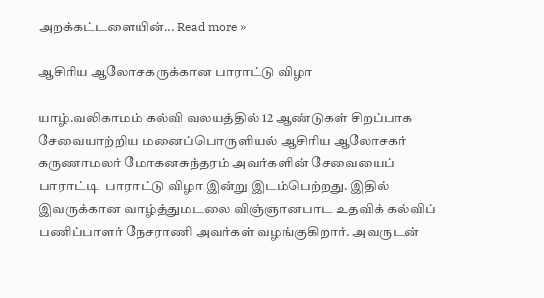அறக்கட்டளையின்... Read more »

ஆசிரிய ஆலோசகருக்கான பாராட்டு விழா

யாழ்.வலிகாமம் கல்வி வலயத்தில் 12 ஆண்டுகள் சிறப்பாக சேவையாற்றிய மனைப்பொருளியல் ஆசிரிய ஆலோசகர் கருணாமலர் மோகனசுந்தரம் அவர்களின் சேவையைப் பாராட்டி  பாராட்டு விழா இன்று இடம்பெற்றது. இதில் இவருக்கான வாழ்த்துமடலை விஞ்ஞானபாட உதவிக் கல்விப் பணிப்பாளர் நேசராணி அவர்கள் வழங்குகிறார். அவருடன்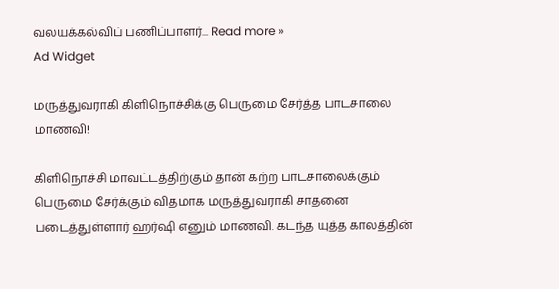வலயக்கல்விப் பணிப்பாளர்... Read more »
Ad Widget

மருத்துவராகி கிளிநொச்சிக்கு பெருமை சேர்த்த பாடசாலை மாணவி!

கிளிநொச்சி மாவட்டத்திற்கும் தான் கற்ற பாடசாலைக்கும் பெருமை சேர்க்கும் விதமாக மருத்துவராகி சாதனை படைத்துள்ளார் ஹர்ஷி எனும் மாணவி. கடந்த யுத்த காலத்தின்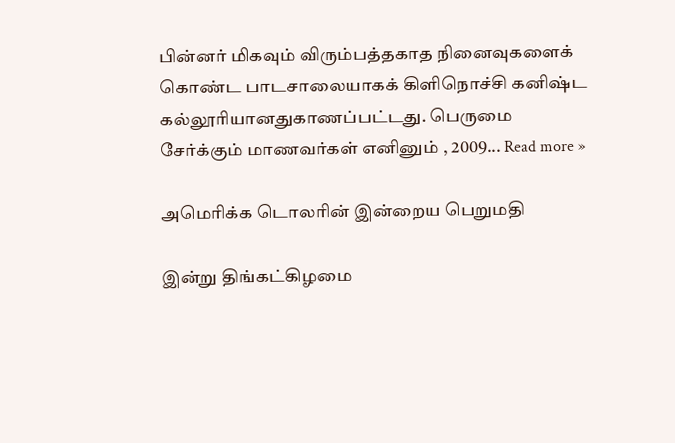பின்னர் மிகவும் விரும்பத்தகாத நினைவுகளைக் கொண்ட பாடசாலையாகக் கிளிநொச்சி கனிஷ்ட கல்லூரியானதுகாணப்பட்டது. பெருமை சேர்க்கும் மாணவர்கள் எனினும் , 2009... Read more »

அமெரிக்க டொலரின் இன்றைய பெறுமதி

இன்று திங்கட்கிழமை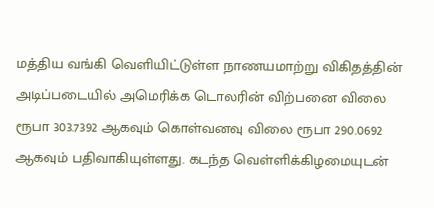மத்திய வங்கி வெளியிட்டுள்ள நாணயமாற்று விகிதத்தின் அடிப்படையில் அமெரிக்க டொலரின் விற்பனை விலை ரூபா 303.7392 ஆகவும் கொள்வனவு விலை ரூபா 290.0692 ஆகவும் பதிவாகியுள்ளது. கடந்த வெள்ளிக்கிழமையுடன்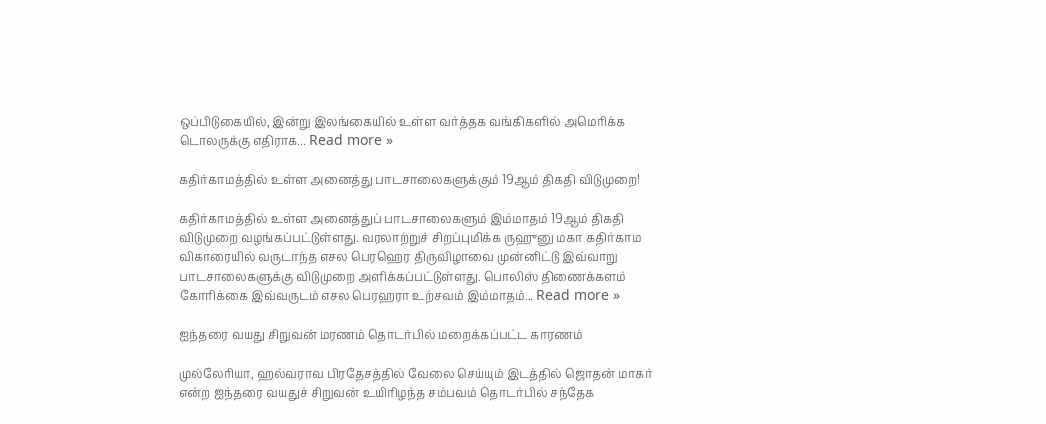ஒப்பிடுகையில், இன்று இலங்கையில் உள்ள வர்த்தக வங்கிகளில் அமெரிக்க டொலருக்கு எதிராக... Read more »

கதிர்காமத்தில் உள்ள அனைத்து பாடசாலைகளுக்கும் 19ஆம் திகதி விடுமுறை!

கதிர்காமத்தில் உள்ள அனைத்துப் பாடசாலைகளும் இம்மாதம் 19ஆம் திகதி விடுமுறை வழங்கப்பட்டுள்ளது. வரலாற்றுச் சிறப்புமிக்க ருஹுனு மகா கதிர்காம விகாரையில் வருடாந்த எசல பெரஹெர திருவிழாவை முன்னிட்டு இவ்வாறு பாடசாலைகளுக்கு விடுமுறை அளிக்கப்பட்டுள்ளது. பொலிஸ் திணைக்களம் கோரிக்கை இவ்வருடம் எசல பெரஹரா உற்சவம் இம்மாதம்... Read more »

ஐந்தரை வயது சிறுவன் மரணம் தொடர்பில் மறைக்கப்பட்ட காரணம்

முல்லேரியா, ஹல்வராவ பிரதேசத்தில் வேலை செய்யும் இடத்தில் ஜொதன் மாகர் என்ற ஐந்தரை வயதுச் சிறுவன் உயிரிழந்த சம்பவம் தொடர்பில் சந்தேக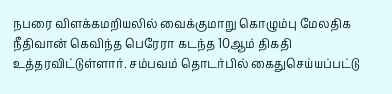நபரை விளக்கமறியலில் வைக்குமாறு கொழும்பு மேலதிக நீதிவான் கெவிந்த பெரேரா கடந்த 10ஆம் திகதி உத்தரவிட்டுள்ளார். சம்பவம் தொடர்பில் கைதுசெய்யப்பட்டு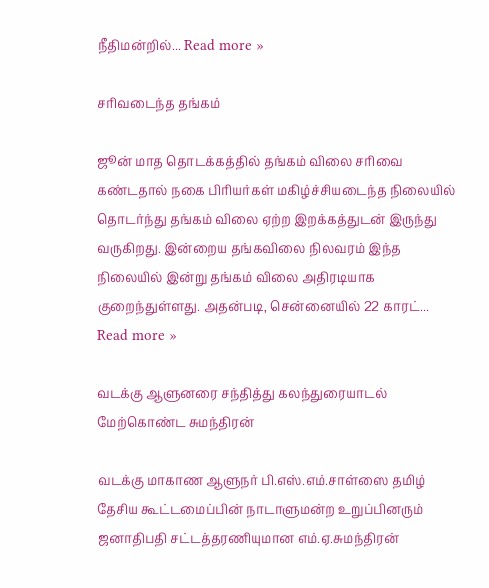நீதிமன்றில்... Read more »

சரிவடைந்த தங்கம்

ஜூன் மாத தொடக்கத்தில் தங்கம் விலை சரிவை கண்டதால் நகை பிரியர்கள் மகிழ்ச்சியடைந்த நிலையில் தொடர்ந்து தங்கம் விலை ஏற்ற இறக்கத்துடன் இருந்து வருகிறது. இன்றைய தங்கவிலை நிலவரம் இந்த நிலையில் இன்று தங்கம் விலை அதிரடியாக குறைந்துள்ளது. அதன்படி, சென்னையில் 22 காரட்... Read more »

வடக்கு ஆளுனரை சந்தித்து கலந்துரையாடல் மேற்கொண்ட சுமந்திரன்

வடக்கு மாகாண ஆளுநர் பி.எஸ்.எம்.சாள்ஸை தமிழ் தேசிய கூட்டமைப்பின் நாடாளுமன்ற உறுப்பினரும் ஜனாதிபதி சட்டத்தரணியுமான எம்.ஏ.சுமந்திரன்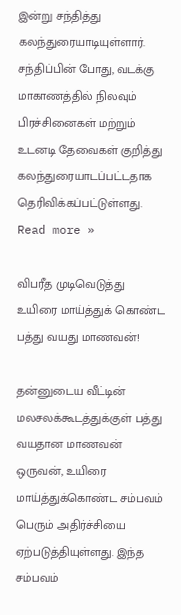இன்று சந்தித்து கலந்துரையாடியுள்ளார். சந்திப்பின் போது, வடக்கு மாகாணத்தில் நிலவும் பிரச்சினைகள் மற்றும் உடனடி தேவைகள் குறித்து கலந்துரையாடப்பட்டதாக தெரிவிக்கப்பட்டுள்ளது. Read more »

விபரீத முடிவெடுத்து உயிரை மாய்த்துக் கொண்ட பத்து வயது மாணவன்!

தன்னுடைய வீட்டின் மலசலக்கூடத்துக்குள் பத்து வயதான மாணவன் ஒருவன், உயிரை மாய்த்துக்கொண்ட சம்பவம் பெரும் அதிர்ச்சியை ஏற்படுத்தியுள்ளது. இந்த சம்பவம்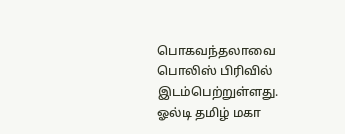பொகவந்தலாவை பொலிஸ் பிரிவில் இடம்பெற்றுள்ளது. ஓல்டி தமிழ் மகா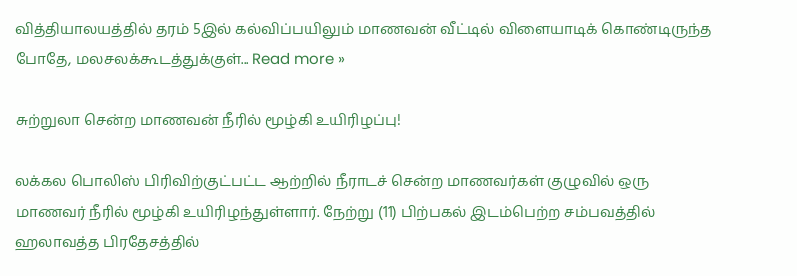வித்தியாலயத்தில் தரம் 5இல் கல்விப்பயிலும் மாணவன் வீட்டில் விளையாடிக் கொண்டிருந்த போதே, மலசலக்கூடத்துக்குள்... Read more »

சுற்றுலா சென்ற மாணவன் நீரில் மூழ்கி உயிரிழப்பு!

லக்கல பொலிஸ் பிரிவிற்குட்பட்ட ஆற்றில் நீராடச் சென்ற மாணவர்கள் குழுவில் ஒரு மாணவர் நீரில் மூழ்கி உயிரிழந்துள்ளார். நேற்று (11) பிற்பகல் இடம்பெற்ற சம்பவத்தில் ஹலாவத்த பிரதேசத்தில்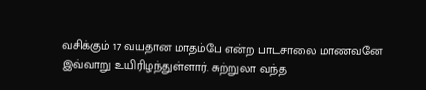வசிக்கும் 17 வயதான மாதம்பே என்ற பாடசாலை மாணவனே இவ்வாறு உயிரிழந்துள்ளார். சுற்றுலா வந்த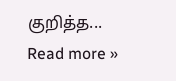குறித்த... Read more »